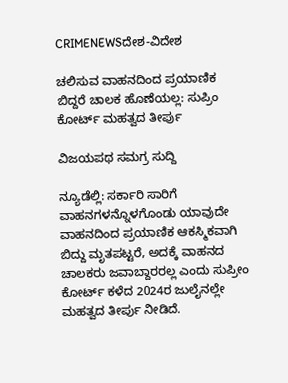CRIMENEWSದೇಶ-ವಿದೇಶ

ಚಲಿಸುವ ವಾಹನದಿಂದ ಪ್ರಯಾಣಿಕ ಬಿದ್ದರೆ ಚಾಲಕ ಹೊಣೆಯಲ್ಲ: ಸುಪ್ರಿಂ ಕೋರ್ಟ್ ಮಹತ್ವದ ತೀರ್ಪು

ವಿಜಯಪಥ ಸಮಗ್ರ ಸುದ್ದಿ

ನ್ಯೂಡೆಲ್ಲಿ: ಸರ್ಕಾರಿ ಸಾರಿಗೆ ವಾಹನಗಳನ್ನೊಳಗೊಂಡು ಯಾವುದೇ ವಾಹನದಿಂದ ಪ್ರಯಾಣಿಕ ಆಕಸ್ಮಿಕವಾಗಿ ಬಿದ್ದು ಮೃತಪಟ್ಟರೆ, ಅದಕ್ಕೆ ವಾಹನದ ಚಾಲಕರು ಜವಾಬ್ದಾರರಲ್ಲ ಎಂದು ಸುಪ್ರೀಂ ಕೋರ್ಟ್ ಕಳೆದ 2024ರ ಜುಲೈನಲ್ಲೇ ಮಹತ್ವದ ತೀರ್ಪು ನೀಡಿದೆ.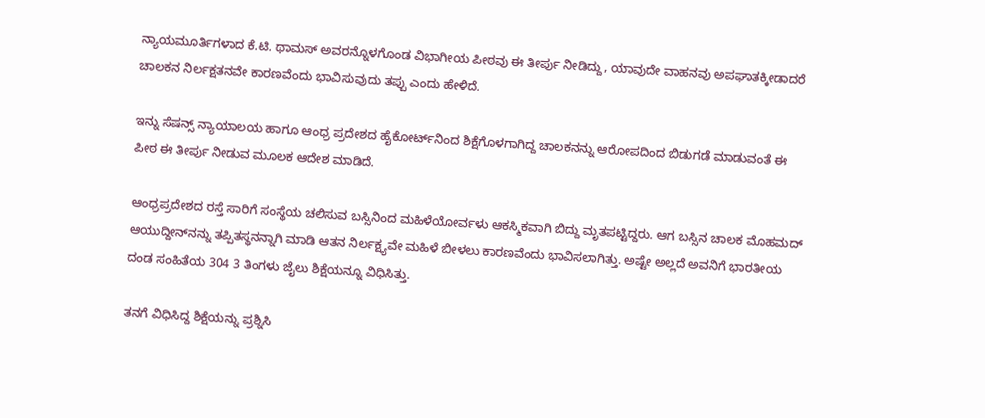ನ್ಯಾಯಮೂರ್ತಿಗಳಾದ ಕೆ.ಟಿ. ಥಾಮಸ್‌ ಅವರನ್ನೊಳಗೊಂಡ ವಿಭಾಗೀಯ ಪೀಠವು ಈ ತೀರ್ಪು ನೀಡಿದ್ದು, ಯಾವುದೇ ವಾಹನವು ಅಪಘಾತಕ್ಕೀಡಾದರೆ ಚಾಲಕನ ನಿರ್ಲಕ್ಷತನವೇ ಕಾರಣವೆಂದು ಭಾವಿಸುವುದು ತಪ್ಪು ಎಂದು ಹೇಳಿದೆ.

ಇನ್ನು ಸೆಷನ್ಸ್ ನ್ಯಾಯಾಲಯ ಹಾಗೂ ಆಂಧ್ರ ಪ್ರದೇಶದ ಹೈಕೋರ್ಟ್‌ನಿಂದ ಶಿಕ್ಷೆಗೊಳಗಾಗಿದ್ದ ಚಾಲಕನನ್ನು ಆರೋಪದಿಂದ ಬಿಡುಗಡೆ ಮಾಡುವಂತೆ ಈ ಪೀಠ ಈ ತೀರ್ಪು ನೀಡುವ ಮೂಲಕ ಆದೇಶ ಮಾಡಿದೆ.

ಆಂಧ್ರಪ್ರದೇಶದ ರಸ್ತೆ ಸಾರಿಗೆ ಸಂಸ್ಥೆಯ ಚಲಿಸುವ ಬಸ್ಸಿನಿಂದ ಮಹಿಳೆಯೋರ್ವಳು ಆಕಸ್ಮಿಕವಾಗಿ ಬಿದ್ದು ಮೃತಪಟ್ಟಿದ್ದರು. ಆಗ ಬಸ್ಸಿನ ಚಾಲಕ ಮೊಹಮದ್ ಆಯುದ್ದೀನ್‌ನನ್ನು ತಪ್ಪಿತಸ್ಥನನ್ನಾಗಿ ಮಾಡಿ ಆತನ ನಿರ್ಲಕ್ಷ್ಯವೇ ಮಹಿಳೆ ಬೀಳಲು ಕಾರಣವೆಂದು ಭಾವಿಸಲಾಗಿತ್ತು. ಅಷ್ಟೇ ಅಲ್ಲದೆ ಅವನಿಗೆ ಭಾರತೀಯ ದಂಡ ಸಂಹಿತೆಯ 304 3 ತಿಂಗಳು ಜೈಲು ಶಿಕ್ಷೆಯನ್ನೂ ವಿಧಿಸಿತ್ತು.

ತನಗೆ ವಿಧಿಸಿದ್ದ ಶಿಕ್ಷೆಯನ್ನು ಪ್ರಶ್ನಿಸಿ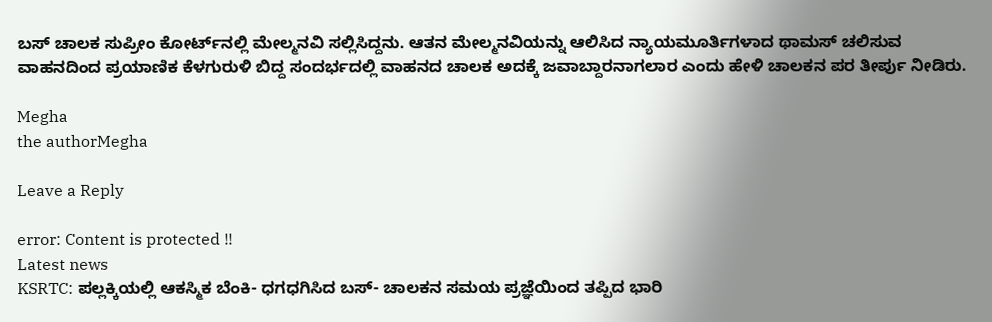ಬಸ್ ಚಾಲಕ ಸುಪ್ರೀಂ ಕೋರ್ಟ್‌ನಲ್ಲಿ ಮೇಲ್ಮನವಿ ಸಲ್ಲಿಸಿದ್ದನು. ಆತನ ಮೇಲ್ಮನವಿಯನ್ನು ಆಲಿಸಿದ ನ್ಯಾಯಮೂರ್ತಿಗಳಾದ ಥಾಮಸ್ ಚಲಿಸುವ ವಾಹನದಿಂದ ಪ್ರಯಾಣಿಕ ಕೆಳಗುರುಳಿ ಬಿದ್ದ ಸಂದರ್ಭದಲ್ಲಿ ವಾಹನದ ಚಾಲಕ ಅದಕ್ಕೆ ಜವಾಬ್ದಾರನಾಗಲಾರ ಎಂದು ಹೇಳಿ ಚಾಲಕನ ಪರ ತೀರ್ಪು ನೀಡಿರು.

Megha
the authorMegha

Leave a Reply

error: Content is protected !!
Latest news
KSRTC: ಪಲ್ಲಕ್ಕಿಯಲ್ಲಿ ಆಕಸ್ಮಿಕ ಬೆಂಕಿ- ಧಗಧಗಿಸಿದ ಬಸ್‌- ಚಾಲಕನ ಸಮಯ ಪ್ರಜ್ಞೆಯಿಂದ ತಪ್ಪಿದ ಭಾರಿ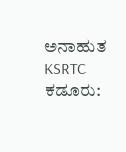ಅನಾಹುತ KSRTC ಕಡೂರು: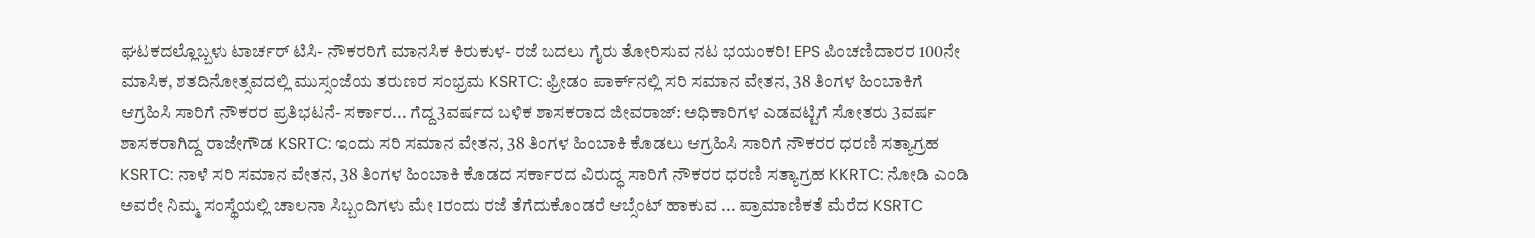ಘಟಕದಲ್ಲೊಬ್ಬಳು ಟಾರ್ಚರ್‌ ಟಿಸಿ- ನೌಕರರಿಗೆ ಮಾನಸಿಕ ಕಿರುಕುಳ- ರಜೆ ಬದಲು ಗೈರು ತೋರಿಸುವ ನಟ ಭಯಂಕರಿ! EPS ಪಿಂಚಣಿದಾರರ 100ನೇ ಮಾಸಿಕ, ಶತದಿನೋತ್ಸವದಲ್ಲಿ ಮುಸ್ಸಂಜೆಯ ತರುಣರ ಸಂಭ್ರಮ KSRTC: ಫ್ರೀಡಂ ಪಾರ್ಕ್‌ನಲ್ಲಿ ಸರಿ ಸಮಾನ ವೇತನ, 38 ತಿಂಗಳ ಹಿಂಬಾಕಿಗೆ ಆಗ್ರಹಿಸಿ ಸಾರಿಗೆ ನೌಕರರ ಪ್ರತಿಭಟನೆ- ಸರ್ಕಾರ... ಗೆದ್ದ3ವರ್ಷದ ಬಳಿಕ ಶಾಸಕರಾದ ಜೀವರಾಜ್: ಅಧಿಕಾರಿಗಳ ಎಡವಟ್ಟಿಗೆ ಸೋತರು 3ವರ್ಷ ಶಾಸಕರಾಗಿದ್ದ ರಾಜೇಗೌಡ KSRTC: ಇಂದು ಸರಿ ಸಮಾನ ವೇತನ, 38 ತಿಂಗಳ ಹಿಂಬಾಕಿ ಕೊಡಲು ಆಗ್ರಹಿಸಿ ಸಾರಿಗೆ ನೌಕರರ ಧರಣಿ ಸತ್ಯಾಗ್ರಹ KSRTC: ನಾಳೆ ಸರಿ ಸಮಾನ ವೇತನ, 38 ತಿಂಗಳ ಹಿಂಬಾಕಿ ಕೊಡದ ಸರ್ಕಾರದ ವಿರುದ್ಧ ಸಾರಿಗೆ ನೌಕರರ ಧರಣಿ ಸತ್ಯಾಗ್ರಹ KKRTC: ನೋಡಿ ಎಂಡಿ ಅವರೇ ನಿಮ್ಮ ಸಂಸ್ಥೆಯಲ್ಲಿ ಚಾಲನಾ ಸಿಬ್ಬಂದಿಗಳು ಮೇ 1ರಂದು ರಜೆ ತೆಗೆದುಕೊಂಡರೆ ಆಬ್ಸೆಂಟ್‌ ಹಾಕುವ ... ಪ್ರಾಮಾಣಿಕತೆ ಮೆರೆದ KSRTC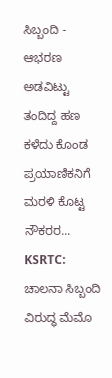ಸಿಬ್ಬಂದಿ - ಆಭರಣ ಅಡವಿಟ್ಟು ತಂದಿದ್ದ ಹಣ ಕಳೆದು ಕೊಂಡ ಪ್ರಯಾಣಿಕನಿಗೆ ಮರಳಿ ಕೊಟ್ಟ ನೌಕರರ... KSRTC: ಚಾಲನಾ ಸಿಬ್ಬಂದಿ ವಿರುದ್ಧ ಮೆಮೊ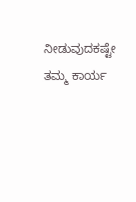ನೀಡುವುದಕಷ್ಟೇ ತಮ್ಮ ಕಾರ್ಯ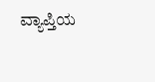ವ್ಯಾಪ್ತಿಯ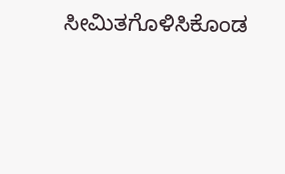ಸೀಮಿತಗೊಳಿಸಿಕೊಂಡ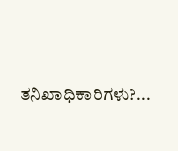ತನಿಖಾಧಿಕಾರಿಗಳು?...